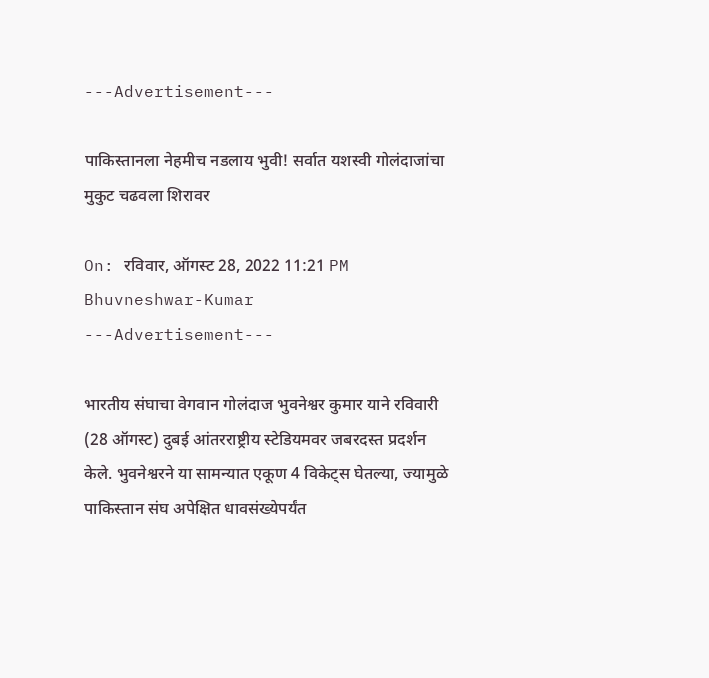---Advertisement---

पाकिस्तानला नेहमीच नडलाय भुवी! सर्वात यशस्वी गोलंदाजांचा मुकुट चढवला शिरावर

On: रविवार, ऑगस्ट 28, 2022 11:21 PM
Bhuvneshwar-Kumar
---Advertisement---

भारतीय संघाचा वेगवान गोलंदाज भुवनेश्वर कुमार याने रविवारी (28 ऑगस्ट) दुबई आंतरराष्ट्रीय स्टेडियमवर जबरदस्त प्रदर्शन केले. भुवनेश्वरने या सामन्यात एकूण 4 विकेट्स घेतल्या, ज्यामुळे पाकिस्तान संघ अपेक्षित धावसंख्येपर्यंत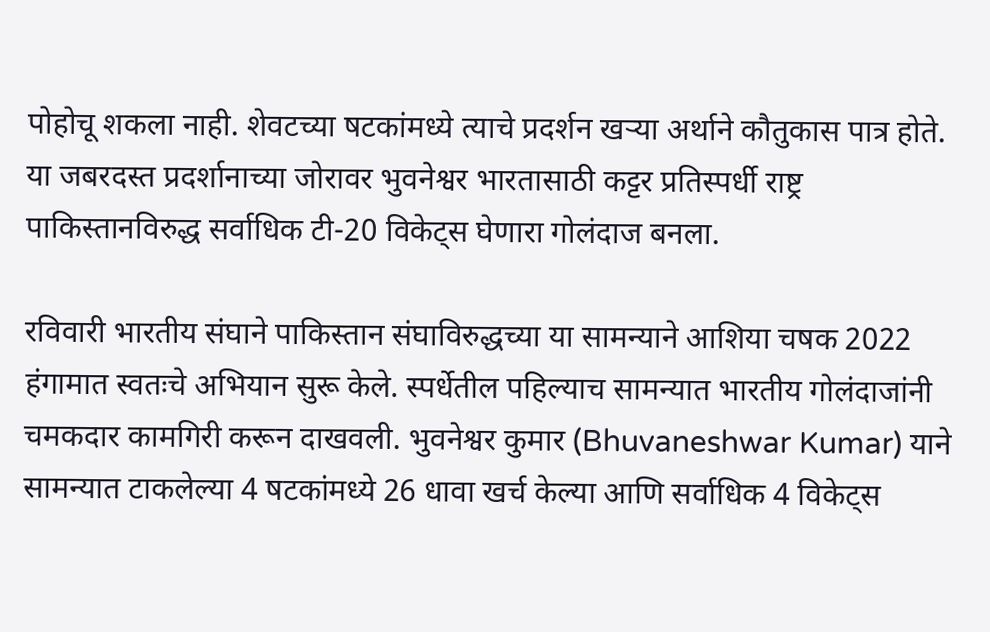पोहोचू शकला नाही. शेवटच्या षटकांमध्ये त्याचे प्रदर्शन खऱ्या अर्थाने कौतुकास पात्र होते. या जबरदस्त प्रदर्शानाच्या जोरावर भुवनेश्वर भारतासाठी कट्टर प्रतिस्पर्धी राष्ट्र पाकिस्तानविरुद्ध सर्वाधिक टी-20 विकेट्स घेणारा गोलंदाज बनला.

रविवारी भारतीय संघाने पाकिस्तान संघाविरुद्धच्या या सामन्याने आशिया चषक 2022 हंगामात स्वतःचे अभियान सुरू केले. स्पर्धेतील पहिल्याच सामन्यात भारतीय गोलंदाजांनी चमकदार कामगिरी करून दाखवली. भुवनेश्वर कुमार (Bhuvaneshwar Kumar) याने सामन्यात टाकलेल्या 4 षटकांमध्ये 26 धावा खर्च केल्या आणि सर्वाधिक 4 विकेट्स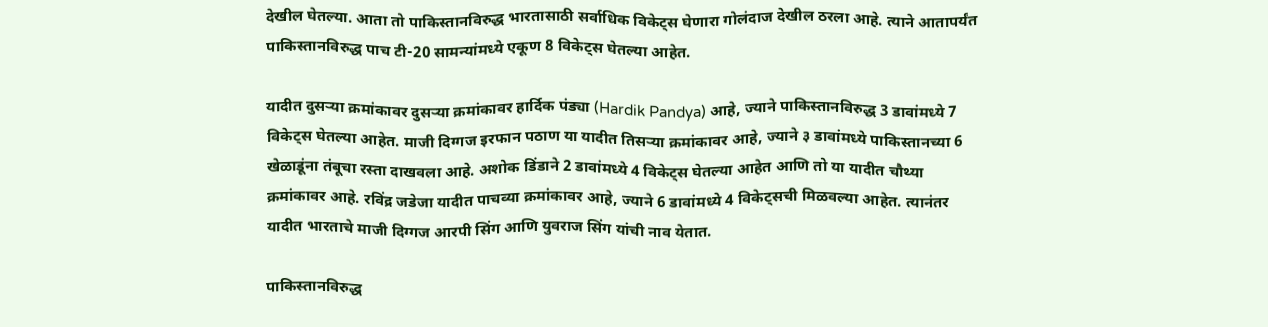देखील घेतल्या. आता तो पाकिस्तानविरुद्ध भारतासाठी सर्वाधिक विकेट्स घेणारा गोलंदाज देखील ठरला आहे. त्याने आतापर्यंत पाकिस्तानविरुद्ध पाच टी-20 सामन्यांमध्ये एकूण 8 विकेट्स घेतल्या आहेत.

यादीत दुसऱ्या क्रमांकावर दुसऱ्या क्रमांकावर हार्दिक पंड्या (Hardik Pandya) आहे, ज्याने पाकिस्तानविरुद्ध 3 डावांमध्ये 7 विकेट्स घेतल्या आहेत. माजी दिग्गज इरफान पठाण या यादीत तिसऱ्या क्रमांकावर आहे, ज्याने ३ डावांमध्ये पाकिस्तानच्या 6 खेळाडूंना तंबूचा रस्ता दाखवला आहे. अशोक डिंडाने 2 डावांमध्ये 4 विकेट्स घेतल्या आहेत आणि तो या यादीत चौथ्या क्रमांकावर आहे. रविंद्र जडेजा यादीत पाचव्या क्रमांकावर आहे, ज्याने 6 डावांमध्ये 4 विकेट्सची मिळवल्या आहेत. त्यानंतर यादीत भारताचे माजी दिग्गज आरपी सिंग आणि युवराज सिंग यांची नाव येतात.

पाकिस्तानविरुद्ध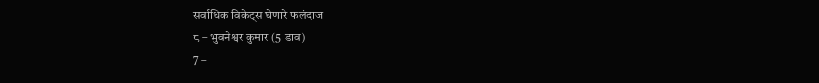सर्वाधिक विकेट्स घेणारे फलंदाज
८ – भुवनेश्वर कुमार (5 डाव)
7 –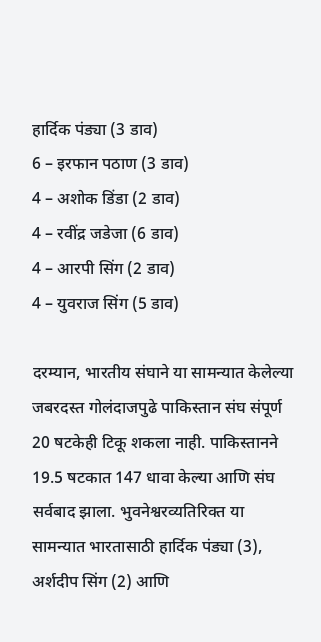हार्दिक पंड्या (3 डाव)
6 – इरफान पठाण (3 डाव)
4 – अशोक डिंडा (2 डाव)
4 – रवींद्र जडेजा (6 डाव)
4 – आरपी सिंग (2 डाव)
4 – युवराज सिंग (5 डाव)

दरम्यान, भारतीय संघाने या सामन्यात केलेल्या जबरदस्त गोलंदाजपुढे पाकिस्तान संघ संपूर्ण 20 षटकेही टिकू शकला नाही. पाकिस्तानने 19.5 षटकात 147 धावा केल्या आणि संघ सर्वबाद झाला. भुवनेश्वरव्यतिरिक्त या सामन्यात भारतासाठी हार्दिक पंड्या (3), अर्शदीप सिंग (2) आणि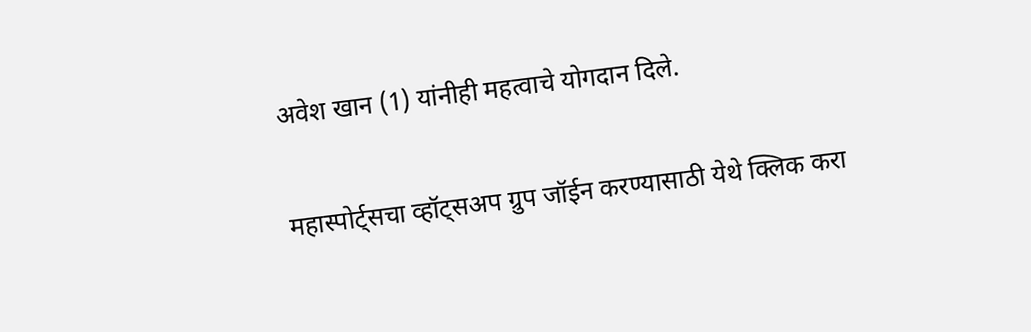अवेश खान (1) यांनीही महत्वाचे योगदान दिले.

महास्पोर्ट्सचा व्हॉट्सअप ग्रुप जॉईन करण्यासाठी येथे क्लिक करा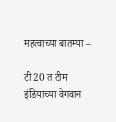महत्वाच्या बातम्या –

टी20 त टीम इंडियाच्या वेगवान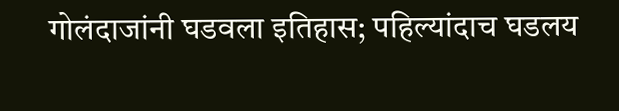गोलंदाजांनी घडवला इतिहास; पहिल्यांदाच घडलय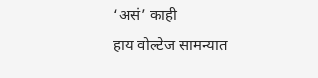‘असं’ काही
हाय वोल्टेज सामन्यात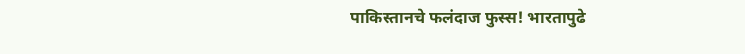पाकिस्तानचे फलंदाज फुस्स! भारतापुढे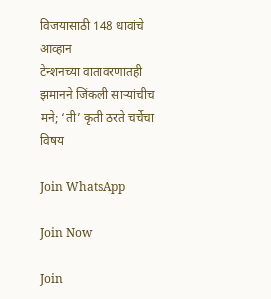विजयासाठी 148 धावांचे आव्हान
टेन्शनच्या वातावरणातही झमानने जिंकली साऱ्यांचीच मने; ‘ती’ कृती ठरते चर्चेचा विषय

Join WhatsApp

Join Now

Join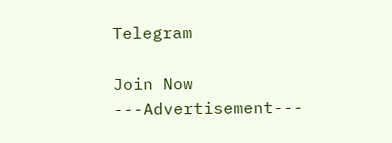Telegram

Join Now
---Advertisement---